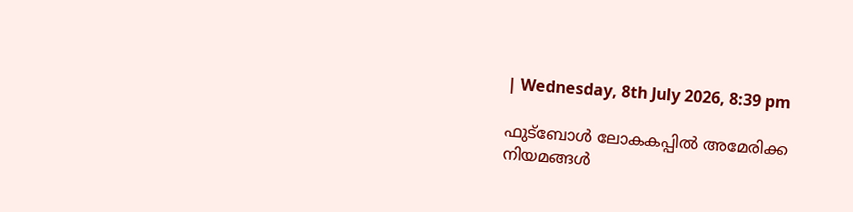| Wednesday, 8th July 2026, 8:39 pm

ഫുട്‌ബോള്‍ ലോകകപ്പില്‍ അമേരിക്ക നിയമങ്ങള്‍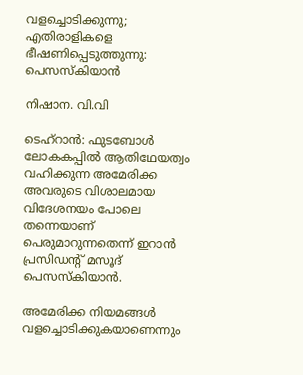വളച്ചൊടിക്കുന്നു; എതിരാളികളെ ഭീഷണിപ്പെടുത്തുന്നു: പെസസ്‌കിയാന്‍

നിഷാന. വി.വി

ടെഹ്‌റാന്‍: ഫുടബോള്‍ ലോകകപ്പില്‍ ആതിഥേയത്വം വഹിക്കുന്ന അമേരിക്ക അവരുടെ വിശാലമായ വിദേശനയം പോലെ തന്നെയാണ് പെരുമാറുന്നതെന്ന് ഇറാന്‍ പ്രസിഡന്റ് മസൂദ് പെസസ്‌കിയാന്‍.

അമേരിക്ക നിയമങ്ങള്‍ വളച്ചൊടിക്കുകയാണെന്നും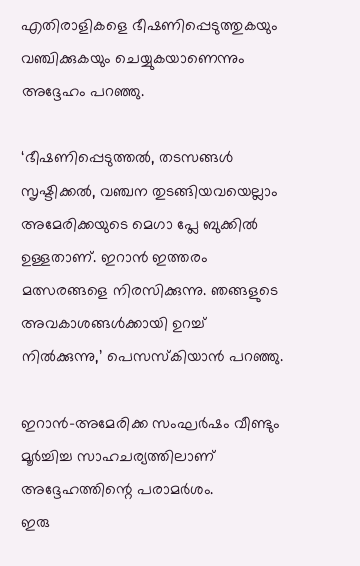എതിരാളികളെ ഭീഷണിപ്പെടുത്തുകയും വഞ്ചിക്കുകയും ചെയ്യുകയാണെന്നും അദ്ദേഹം പറഞ്ഞു.

‘ഭീഷണിപ്പെടുത്തല്‍, തടസങ്ങള്‍ സൃഷ്ടിക്കല്‍, വഞ്ചന തുടങ്ങിയവയെല്ലാം അമേരിക്കയുടെ മെഗാ പ്ലേ ബുക്കില്‍ ഉള്ളതാണ്. ഇറാന്‍ ഇത്തരം മത്സരങ്ങളെ നിരസിക്കുന്നു. ഞങ്ങളുടെ അവകാശങ്ങള്‍ക്കായി ഉറച്ച് നില്‍ക്കുന്നു,’ പെസസ്‌കിയാന്‍ പറഞ്ഞു.

ഇറാന്‍-അമേരിക്ക സംഘര്‍ഷം വീണ്ടും മൂര്‍ച്ചിച്ച സാഹചര്യത്തിലാണ് അദ്ദേഹത്തിന്റെ പരാമര്‍ശം.
ഇരു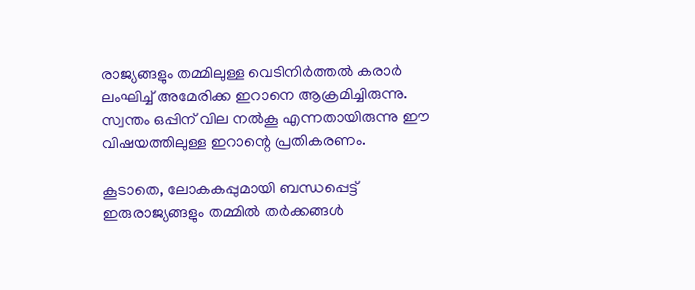രാജ്യങ്ങളും തമ്മിലുള്ള വെടിനിര്‍ത്തല്‍ കരാര്‍ ലംഘിച്ച് അമേരിക്ക ഇറാനെ ആക്രമിച്ചിരുന്നു.
സ്വന്തം ഒപ്പിന് വില നല്‍കൂ എന്നതായിരുന്നു ഈ വിഷയത്തിലുള്ള ഇറാന്റെ പ്രതികരണം.

കൂടാതെ, ലോകകപ്പുമായി ബന്ധപ്പെട്ട് ഇരുരാജ്യങ്ങളും തമ്മില്‍ തര്‍ക്കങ്ങള്‍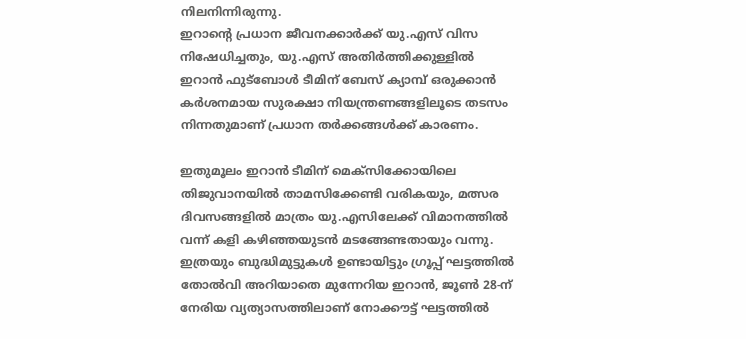നിലനിന്നിരുന്നു.
ഇറാന്റെ പ്രധാന ജീവനക്കാര്‍ക്ക് യു.എസ് വിസ നിഷേധിച്ചതും, യു.എസ് അതിര്‍ത്തിക്കുള്ളില്‍ ഇറാന്‍ ഫുട്‌ബോള്‍ ടീമിന് ബേസ് ക്യാമ്പ് ഒരുക്കാന്‍ കര്‍ശനമായ സുരക്ഷാ നിയന്ത്രണങ്ങളിലൂടെ തടസം നിന്നതുമാണ് പ്രധാന തര്‍ക്കങ്ങള്‍ക്ക് കാരണം.

ഇതുമൂലം ഇറാന്‍ ടീമിന് മെക്‌സിക്കോയിലെ തിജുവാനയില്‍ താമസിക്കേണ്ടി വരികയും, മത്സര ദിവസങ്ങളില്‍ മാത്രം യു.എസിലേക്ക് വിമാനത്തില്‍ വന്ന് കളി കഴിഞ്ഞയുടന്‍ മടങ്ങേണ്ടതായും വന്നു. ഇത്രയും ബുദ്ധിമുട്ടുകള്‍ ഉണ്ടായിട്ടും ഗ്രൂപ്പ് ഘട്ടത്തില്‍ തോല്‍വി അറിയാതെ മുന്നേറിയ ഇറാന്‍, ജൂണ്‍ 28-ന് നേരിയ വ്യത്യാസത്തിലാണ് നോക്കൗട്ട് ഘട്ടത്തില്‍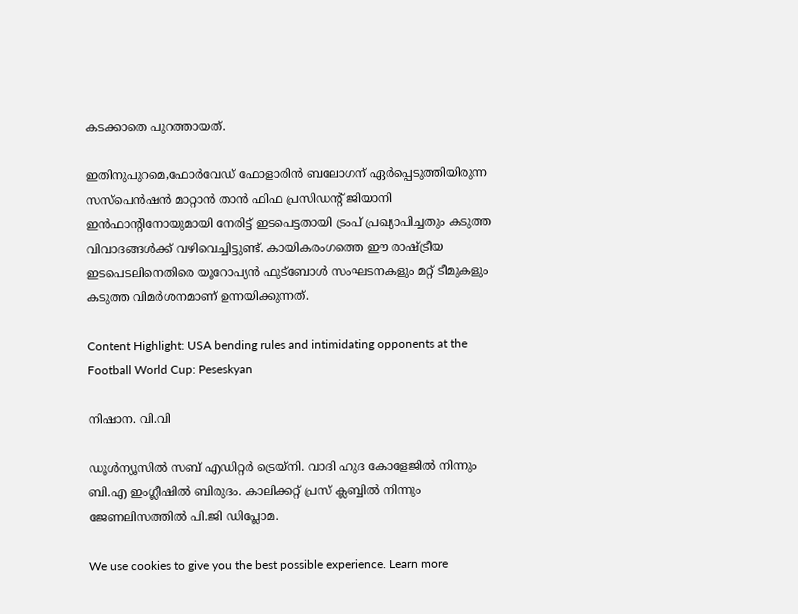കടക്കാതെ പുറത്തായത്.

ഇതിനുപുറമെ,ഫോര്‍വേഡ് ഫോളാരിന്‍ ബലോഗന് ഏര്‍പ്പെടുത്തിയിരുന്ന സസ്‌പെന്‍ഷന്‍ മാറ്റാന്‍ താന്‍ ഫിഫ പ്രസിഡന്റ് ജിയാനി ഇന്‍ഫാന്റിനോയുമായി നേരിട്ട് ഇടപെട്ടതായി ട്രംപ് പ്രഖ്യാപിച്ചതും കടുത്ത വിവാദങ്ങള്‍ക്ക് വഴിവെച്ചിട്ടുണ്ട്. കായികരംഗത്തെ ഈ രാഷ്ട്രീയ ഇടപെടലിനെതിരെ യൂറോപ്യന്‍ ഫുട്‌ബോള്‍ സംഘടനകളും മറ്റ് ടീമുകളും കടുത്ത വിമര്‍ശനമാണ് ഉന്നയിക്കുന്നത്.

Content Highlight: USA bending rules and intimidating opponents at the Football World Cup: Peseskyan

നിഷാന. വി.വി

ഡൂള്‍ന്യൂസില്‍ സബ് എഡിറ്റര്‍ ട്രെയ്‌നി. വാദി ഹുദ കോളേജില്‍ നിന്നും ബി.എ ഇംഗ്ലീഷില്‍ ബിരുദം. കാലിക്കറ്റ് പ്രസ് ക്ലബ്ബില്‍ നിന്നും ജേണലിസത്തില്‍ പി.ജി ഡിപ്ലോമ.

We use cookies to give you the best possible experience. Learn more